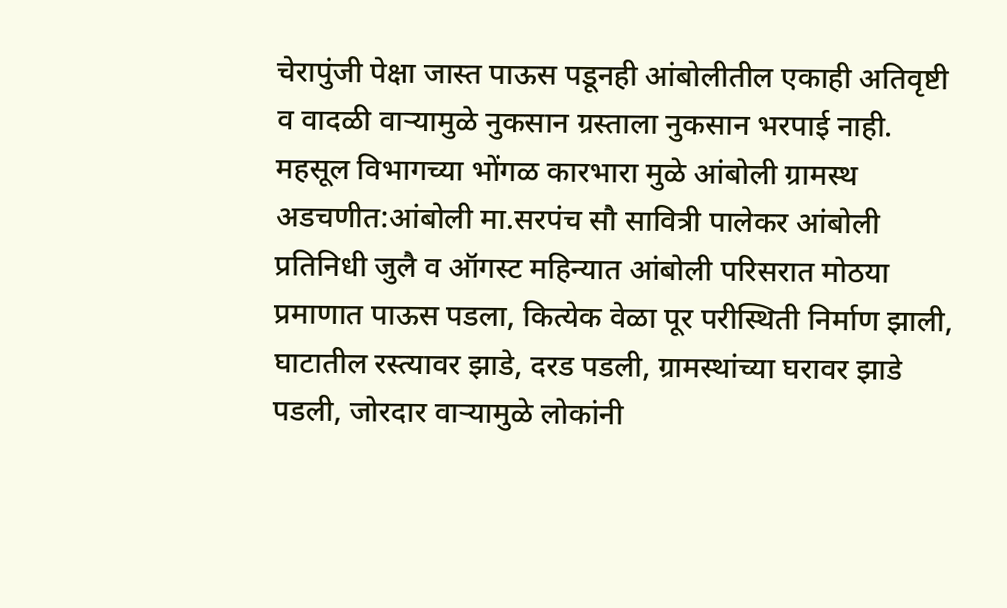चेरापुंजी पेक्षा जास्त पाऊस पडूनही आंबोलीतील एकाही अतिवृष्टी व वादळी वाऱ्यामुळे नुकसान ग्रस्ताला नुकसान भरपाई नाही.
महसूल विभागच्या भोंगळ कारभारा मुळे आंबोली ग्रामस्थ अडचणीत:आंबोली मा.सरपंच सौ सावित्री पालेकर आंबोली प्रतिनिधी जुलै व ऑगस्ट महिन्यात आंबोली परिसरात मोठया प्रमाणात पाऊस पडला, कित्येक वेळा पूर परीस्थिती निर्माण झाली, घाटातील रस्त्यावर झाडे, दरड पडली, ग्रामस्थांच्या घरावर झाडे पडली, जोरदार वाऱ्यामुळे लोकांनी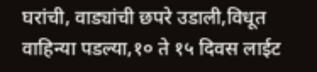घरांची, वाड्यांची छपरे उडाली,विधूत वाहिन्या पडल्या,१० ते १५ दिवस लाईट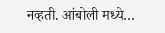नव्हती. आंबोली मध्ये…